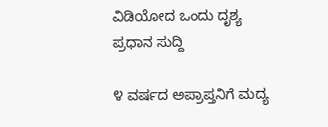ವಿಡಿಯೋದ ಒಂದು ದೃಶ್ಯ
ಪ್ರಧಾನ ಸುದ್ದಿ

೪ ವರ್ಷದ ಅಪ್ರಾಪ್ತನಿಗೆ ಮದ್ಯ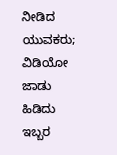ನೀಡಿದ ಯುವಕರು; ವಿಡಿಯೋ ಜಾಡು ಹಿಡಿದು ಇಬ್ಬರ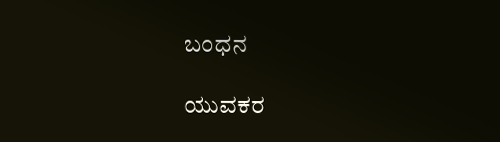ಬಂಧನ

ಯುವಕರ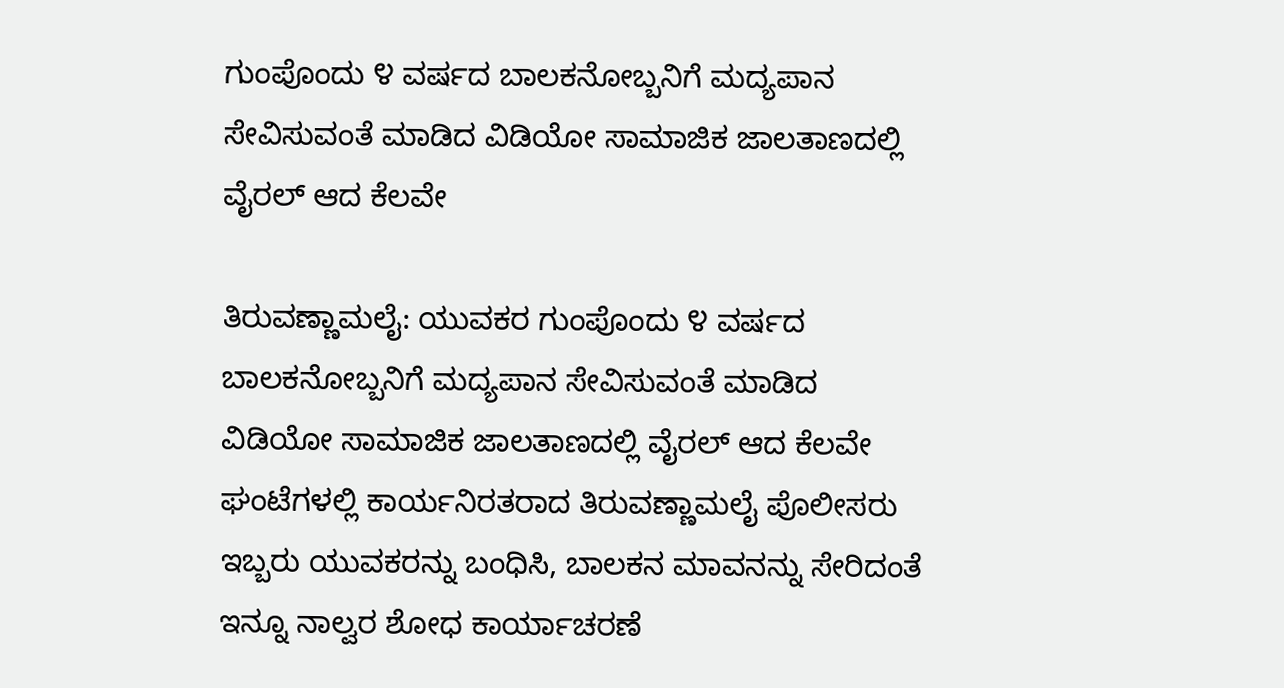ಗುಂಪೊಂದು ೪ ವರ್ಷದ ಬಾಲಕನೋಬ್ಬನಿಗೆ ಮದ್ಯಪಾನ ಸೇವಿಸುವಂತೆ ಮಾಡಿದ ವಿಡಿಯೋ ಸಾಮಾಜಿಕ ಜಾಲತಾಣದಲ್ಲಿ ವೈರಲ್ ಆದ ಕೆಲವೇ

ತಿರುವಣ್ಣಾಮಲೈ: ಯುವಕರ ಗುಂಪೊಂದು ೪ ವರ್ಷದ ಬಾಲಕನೋಬ್ಬನಿಗೆ ಮದ್ಯಪಾನ ಸೇವಿಸುವಂತೆ ಮಾಡಿದ ವಿಡಿಯೋ ಸಾಮಾಜಿಕ ಜಾಲತಾಣದಲ್ಲಿ ವೈರಲ್ ಆದ ಕೆಲವೇ ಘಂಟೆಗಳಲ್ಲಿ ಕಾರ್ಯನಿರತರಾದ ತಿರುವಣ್ಣಾಮಲೈ ಪೊಲೀಸರು ಇಬ್ಬರು ಯುವಕರನ್ನು ಬಂಧಿಸಿ, ಬಾಲಕನ ಮಾವನನ್ನು ಸೇರಿದಂತೆ ಇನ್ನೂ ನಾಲ್ವರ ಶೋಧ ಕಾರ್ಯಾಚರಣೆ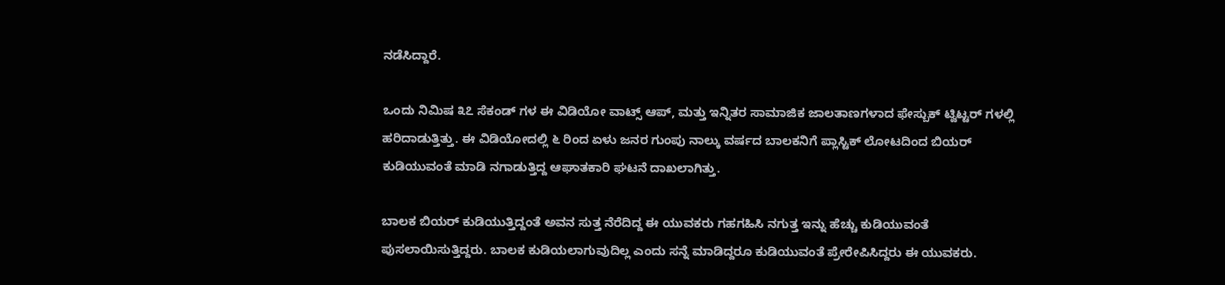ನಡೆಸಿದ್ದಾರೆ.

ಒಂದು ನಿಮಿಷ ೩೭ ಸೆಕಂಡ್ ಗಳ ಈ ವಿಡಿಯೋ ವಾಟ್ಸ್ ಆಪ್, ಮತ್ತು ಇನ್ನಿತರ ಸಾಮಾಜಿಕ ಜಾಲತಾಣಗಳಾದ ಫೇಸ್ಬುಕ್ ಟ್ವಿಟ್ಟರ್ ಗಳಲ್ಲಿ ಹರಿದಾಡುತ್ತಿತ್ತು. ಈ ವಿಡಿಯೋದಲ್ಲಿ ೬ ರಿಂದ ಏಳು ಜನರ ಗುಂಪು ನಾಲ್ಕು ವರ್ಷದ ಬಾಲಕನಿಗೆ ಪ್ಲಾಸ್ಟಿಕ್ ಲೋಟದಿಂದ ಬಿಯರ್ ಕುಡಿಯುವಂತೆ ಮಾಡಿ ನಗಾಡುತ್ತಿದ್ದ ಆಘಾತಕಾರಿ ಘಟನೆ ದಾಖಲಾಗಿತ್ತು.

ಬಾಲಕ ಬಿಯರ್ ಕುಡಿಯುತ್ತಿದ್ದಂತೆ ಅವನ ಸುತ್ತ ನೆರೆದಿದ್ದ ಈ ಯುವಕರು ಗಹಗಹಿಸಿ ನಗುತ್ತ ಇನ್ನು ಹೆಚ್ಚು ಕುಡಿಯುವಂತೆ ಪುಸಲಾಯಿಸುತ್ತಿದ್ದರು. ಬಾಲಕ ಕುಡಿಯಲಾಗುವುದಿಲ್ಲ ಎಂದು ಸನ್ನೆ ಮಾಡಿದ್ದರೂ ಕುಡಿಯುವಂತೆ ಪ್ರೇರೇಪಿಸಿದ್ದರು ಈ ಯುವಕರು.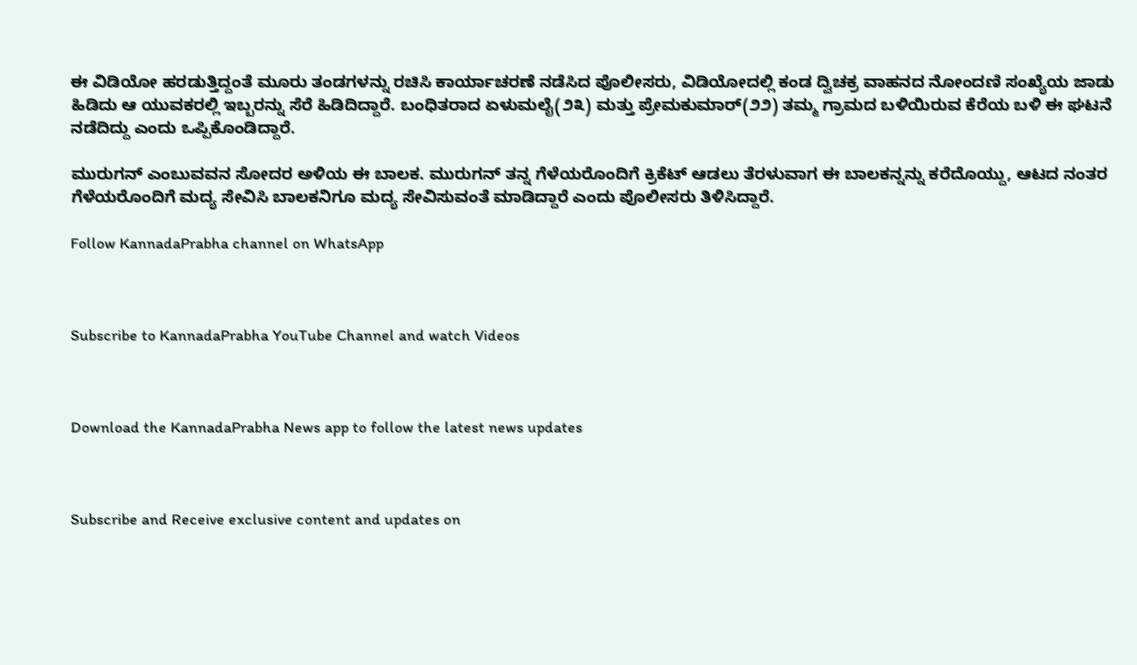ಈ ವಿಡಿಯೋ ಹರಡುತ್ತಿದ್ದಂತೆ ಮೂರು ತಂಡಗಳನ್ನು ರಚಿಸಿ ಕಾರ್ಯಾಚರಣೆ ನಡೆಸಿದ ಪೊಲೀಸರು, ವಿಡಿಯೋದಲ್ಲಿ ಕಂಡ ದ್ವಿಚಕ್ರ ವಾಹನದ ನೋಂದಣಿ ಸಂಖ್ಯೆಯ ಜಾಡು ಹಿಡಿದು ಆ ಯುವಕರಲ್ಲಿ ಇಬ್ಬರನ್ನು ಸೆರೆ ಹಿಡಿದಿದ್ದಾರೆ. ಬಂಧಿತರಾದ ಏಳುಮಲೈ(೨೩) ಮತ್ತು ಪ್ರೇಮಕುಮಾರ್(೨೨) ತಮ್ಮ ಗ್ರಾಮದ ಬಳಿಯಿರುವ ಕೆರೆಯ ಬಳಿ ಈ ಘಟನೆ ನಡೆದಿದ್ದು ಎಂದು ಒಪ್ಪಿಕೊಂಡಿದ್ದಾರೆ.

ಮುರುಗನ್ ಎಂಬುವವನ ಸೋದರ ಅಳಿಯ ಈ ಬಾಲಕ. ಮುರುಗನ್ ತನ್ನ ಗೆಳೆಯರೊಂದಿಗೆ ಕ್ರಿಕೆಟ್ ಆಡಲು ತೆರಳುವಾಗ ಈ ಬಾಲಕನ್ನನ್ನು ಕರೆದೊಯ್ದು, ಆಟದ ನಂತರ ಗೆಳೆಯರೊಂದಿಗೆ ಮದ್ಯ ಸೇವಿಸಿ ಬಾಲಕನಿಗೂ ಮದ್ಯ ಸೇವಿಸುವಂತೆ ಮಾಡಿದ್ದಾರೆ ಎಂದು ಪೊಲೀಸರು ತಿಳಿಸಿದ್ದಾರೆ.

Follow KannadaPrabha channel on WhatsApp



Subscribe to KannadaPrabha YouTube Channel and watch Videos



Download the KannadaPrabha News app to follow the latest news updates



Subscribe and Receive exclusive content and updates on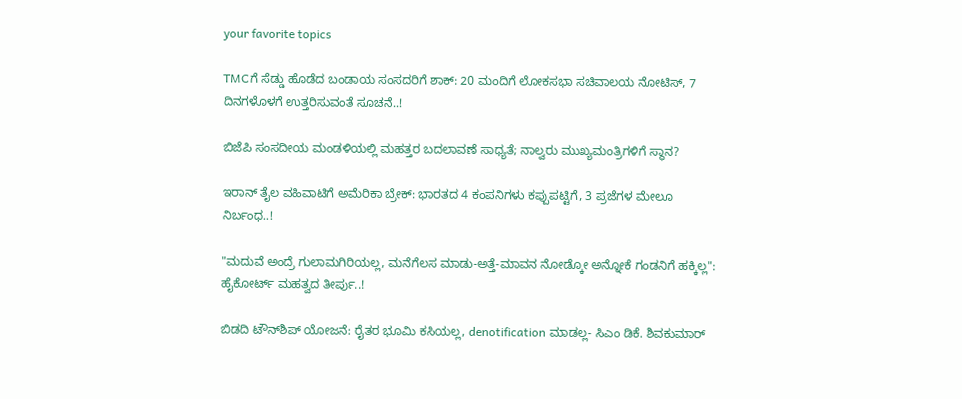your favorite topics

TMCಗೆ ಸೆಡ್ಡು ಹೊಡೆದ ಬಂಡಾಯ ಸಂಸದರಿಗೆ ಶಾಕ್‌: 20 ಮಂದಿಗೆ ಲೋಕಸಭಾ ಸಚಿವಾಲಯ ನೋಟಿಸ್‌, 7 ದಿನಗಳೊಳಗೆ ಉತ್ತರಿಸುವಂತೆ ಸೂಚನೆ..!

ಬಿಜೆಪಿ ಸಂಸದೀಯ ಮಂಡಳಿಯಲ್ಲಿ ಮಹತ್ತರ ಬದಲಾವಣೆ ಸಾಧ್ಯತೆ; ನಾಲ್ವರು ಮುಖ್ಯಮಂತ್ರಿಗಳಿಗೆ ಸ್ಥಾನ?

ಇರಾನ್‌ ತೈಲ ವಹಿವಾಟಿಗೆ ಅಮೆರಿಕಾ ಬ್ರೇಕ್: ಭಾರತದ 4 ಕಂಪನಿಗಳು ಕಪ್ಪುಪಟ್ಟಿಗೆ, 3 ಪ್ರಜೆಗಳ ಮೇಲೂ ನಿರ್ಬಂಧ..!

"ಮದುವೆ ಅಂದ್ರೆ ಗುಲಾಮಗಿರಿಯಲ್ಲ, ಮನೆಗೆಲಸ ಮಾಡು-ಅತ್ತೆ-ಮಾವನ ನೋಡ್ಕೋ ಅನ್ನೋಕೆ ಗಂಡನಿಗೆ ಹಕ್ಕಿಲ್ಲ": ಹೈಕೋರ್ಟ್ ಮಹತ್ವದ ತೀರ್ಪು..!

ಬಿಡದಿ ಟೌನ್‌ಶಿಪ್‌ ಯೋಜನೆ: ರೈತರ ಭೂಮಿ ಕಸಿಯಲ್ಲ, denotification ಮಾಡಲ್ಲ- ಸಿಎಂ ಡಿಕೆ. ಶಿವಕುಮಾರ್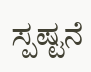ಸ್ಪಷ್ಟನೆ